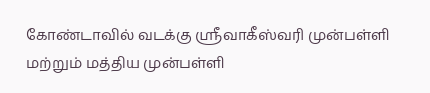கோண்டாவில் வடக்கு ஸ்ரீவாகீஸ்வரி முன்பள்ளி மற்றும் மத்திய முன்பள்ளி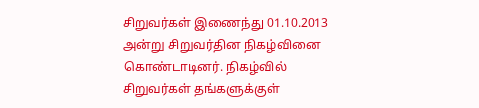சிறுவர்கள் இணைந்து 01.10.2013 அன்று சிறுவர்தின நிகழ்வினை கொண்டாடினர். நிகழ்வில் சிறுவர்கள் தங்களுக்குள்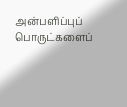அன்பளிப்புப் பொருட்களைப்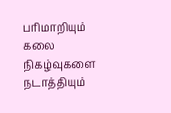பரிமாறியும் கலை நிகழ்வுகளை நடாத்தியும்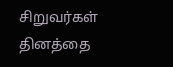சிறுவர்கள் தினத்தை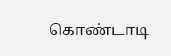கொண்டாடி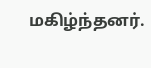மகிழ்ந்தனர்.